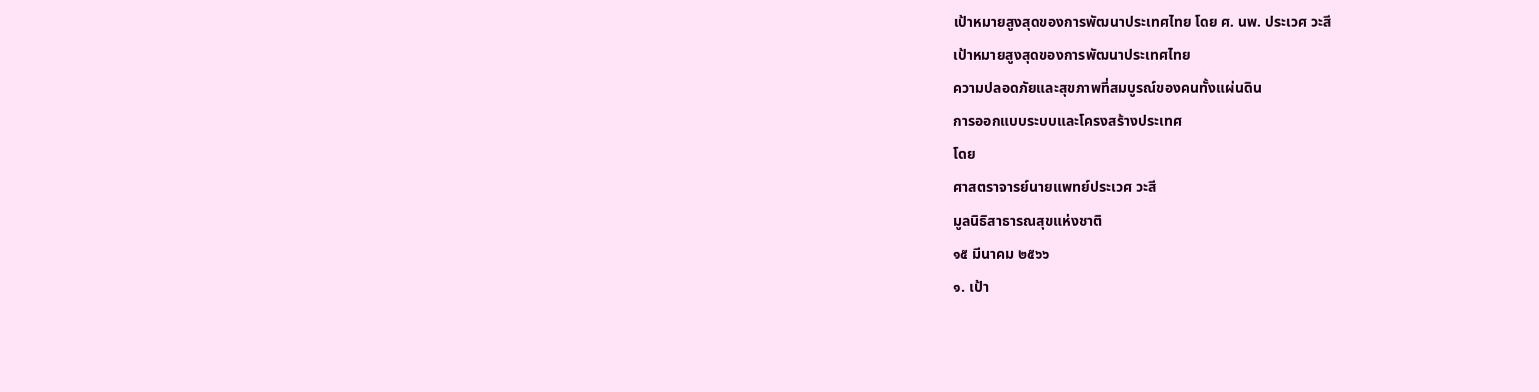เป้าหมายสูงสุดของการพัฒนาประเทศไทย โดย ศ. นพ. ประเวศ วะสี
เป้าหมายสูงสุดของการพัฒนาประเทศไทย
ความปลอดภัยและสุขภาพที่สมบูรณ์ของคนทั้งแผ่นดิน
การออกแบบระบบและโครงสร้างประเทศ
โดย
ศาสตราจารย์นายแพทย์ประเวศ วะสี
มูลนิธิสาธารณสุขแห่งชาติ
๑๕ มีนาคม ๒๕๖๖
๑. เป้า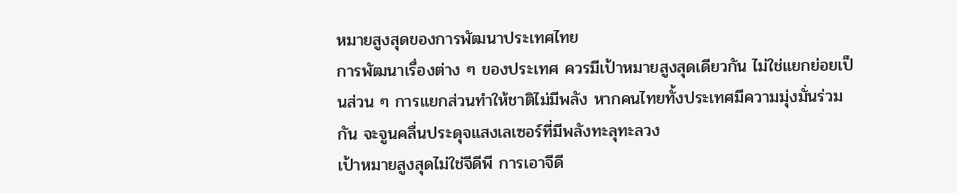หมายสูงสุดของการพัฒนาประเทศไทย
การพัฒนาเรื่องต่าง ๆ ของประเทศ ควรมีเป้าหมายสูงสุดเดียวกัน ไม่ใช่แยกย่อยเป็นส่วน ๆ การแยกส่วนทำให้ชาติไม่มีพลัง หากคนไทยทั้งประเทศมีความมุ่งมั่นร่วมกัน จะจูนคลื่นประดุจแสงเลเซอร์ที่มีพลังทะลุทะลวง
เป้าหมายสูงสุดไม่ใช่จีดีพี การเอาจีดี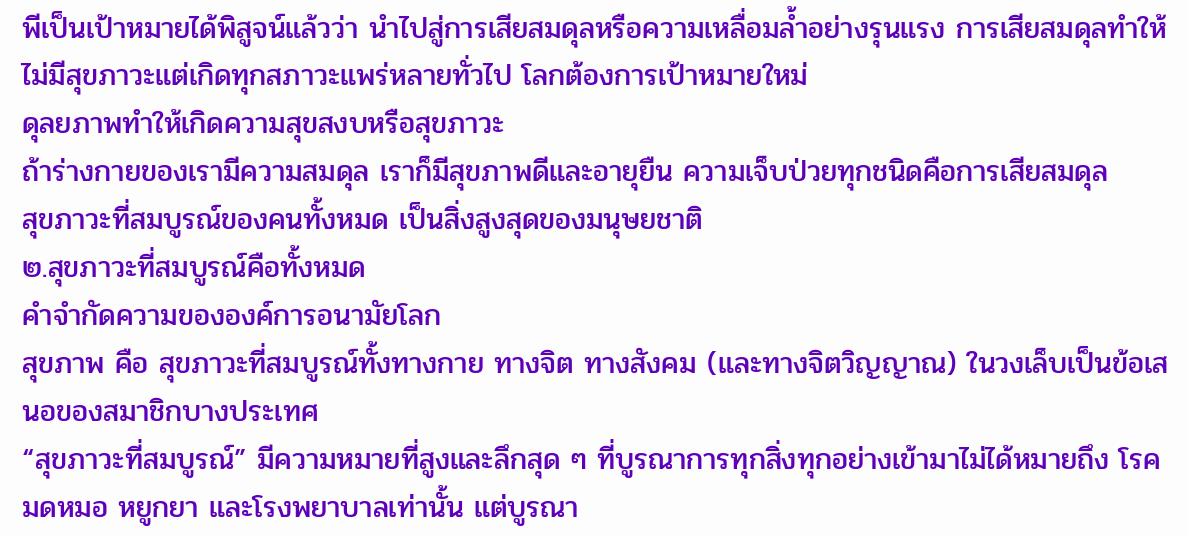พีเป็นเป้าหมายได้พิสูจน์แล้วว่า นำไปสู่การเสียสมดุลหรือความเหลื่อมล้ำอย่างรุนแรง การเสียสมดุลทำให้ไม่มีสุขภาวะแต่เกิดทุกสภาวะแพร่หลายทั่วไป โลกต้องการเป้าหมายใหม่
ดุลยภาพทำให้เกิดความสุขสงบหรือสุขภาวะ
ถ้าร่างกายของเรามีความสมดุล เราก็มีสุขภาพดีและอายุยืน ความเจ็บป่วยทุกชนิดคือการเสียสมดุล
สุขภาวะที่สมบูรณ์ของคนทั้งหมด เป็นสิ่งสูงสุดของมนุษยชาติ
๒.สุขภาวะที่สมบูรณ์คือทั้งหมด
คำจำกัดความขององค์การอนามัยโลก
สุขภาพ คือ สุขภาวะที่สมบูรณ์ทั้งทางกาย ทางจิต ทางสังคม (และทางจิตวิญญาณ) ในวงเล็บเป็นข้อเสนอของสมาชิกบางประเทศ
“สุขภาวะที่สมบูรณ์” มีความหมายที่สูงและลึกสุด ๆ ที่บูรณาการทุกสิ่งทุกอย่างเข้ามาไม่ได้หมายถึง โรค มดหมอ หยูกยา และโรงพยาบาลเท่านั้น แต่บูรณา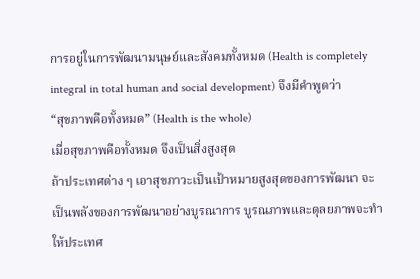การอยู่ในการพัฒนามนุษย์และสังคมทั้งหมด (Health is completely integral in total human and social development) จึงมีคำพูดว่า
“สุขภาพคือทั้งหมด” (Health is the whole)
เมื่อสุขภาพคือทั้งหมด จึงเป็นสิ่งสูงสุด
ถ้าประเทศต่าง ๆ เอาสุขภาวะเป็นเป้าหมายสูงสุดของการพัฒนา จะเป็นพลังของการพัฒนาอย่างบูรณาการ บูรณภาพและดุลยภาพจะทำให้ประเทศ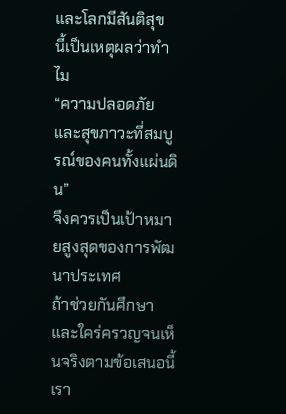และโลกมีสันติสุข
นี้เป็นเหตุผลว่าทำไม
“ความปลอดภัยและสุขภาวะที่สมบูรณ์ของคนทั้งแผ่นดิน”
จึงควรเป็นเป้าหมายสูงสุดของการพัฒนาประเทศ
ถ้าช่วยกันศึกษาและใคร่ครวญจนเห็นจริงตามข้อเสนอนี้
เรา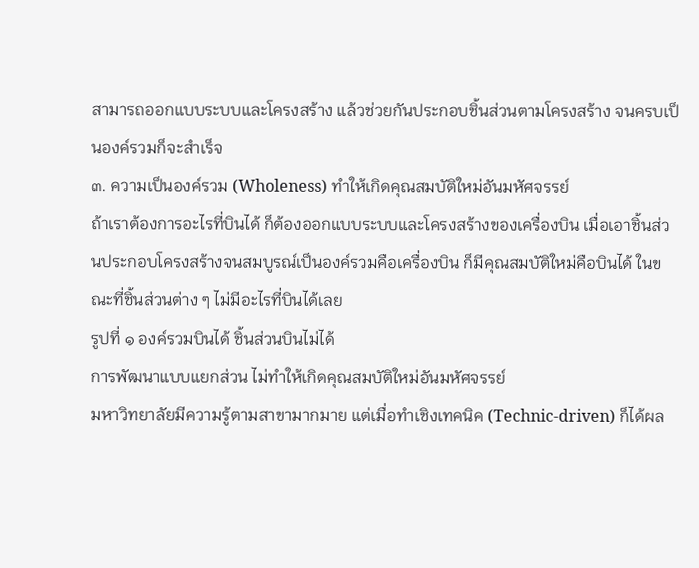สามารถออกแบบระบบและโครงสร้าง แล้วช่วยกันประกอบชิ้นส่วนตามโครงสร้าง จนครบเป็นองค์รวมก็จะสำเร็จ
๓. ความเป็นองค์รวม (Wholeness) ทำให้เกิดคุณสมบัติใหม่อันมหัศจรรย์
ถ้าเราต้องการอะไรที่บินได้ ก็ต้องออกแบบระบบและโครงสร้างของเครื่องบิน เมื่อเอาชิ้นส่วนประกอบโครงสร้างจนสมบูรณ์เป็นองค์รวมคือเครื่องบิน ก็มีคุณสมบัติใหม่คือบินได้ ในขณะที่ชิ้นส่วนต่าง ๆ ไม่มีอะไรที่บินได้เลย
รูปที่ ๑ องค์รวมบินได้ ชิ้นส่วนบินไม่ได้
การพัฒนาแบบแยกส่วน ไม่ทำให้เกิดคุณสมบัติใหม่อันมหัศจรรย์
มหาวิทยาลัยมีความรู้ตามสาขามากมาย แต่เมื่อทำเชิงเทคนิค (Technic-driven) ก็ได้ผล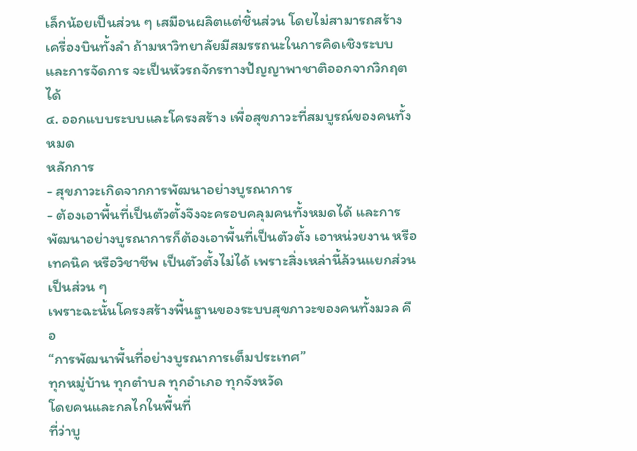เล็กน้อยเป็นส่วน ๆ เสมือนผลิตแต่ชิ้นส่วน โดยไม่สามารถสร้างเครื่องบินทั้งลำ ถ้ามหาวิทยาลัยมีสมรรถนะในการคิดเชิงระบบและการจัดการ จะเป็นหัวรถจักรทางปัญญาพาชาติออกจากวิกฤตได้
๔. ออกแบบระบบและโครงสร้าง เพื่อสุขภาวะที่สมบูรณ์ของคนทั้งหมด
หลักการ
- สุขภาวะเกิดจากการพัฒนาอย่างบูรณาการ
- ต้องเอาพื้นที่เป็นตัวตั้งจึงจะครอบคลุมคนทั้งหมดได้ และการพัฒนาอย่างบูรณาการก็ต้องเอาพื้นที่เป็นตัวตั้ง เอาหน่วยงาน หรือเทคนิค หรือวิชาชีพ เป็นตัวตั้งไม่ได้ เพราะสิ่งเหล่านี้ล้วนแยกส่วนเป็นส่วน ๆ
เพราะฉะนั้นโครงสร้างพื้นฐานของระบบสุขภาวะของคนทั้งมวล คือ
“การพัฒนาพื้นที่อย่างบูรณาการเต็มประเทศ”
ทุกหมู่บ้าน ทุกตำบล ทุกอำเภอ ทุกจังหวัด
โดยคนและกลไกในพื้นที่
ที่ว่าบู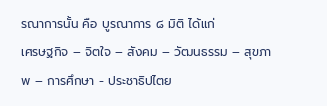รณาการนั้น คือ บูรณาการ ๘ มิติ ได้แก่
เศรษฐกิจ – จิตใจ – สังคม – วัฒนธรรม – สุขภาพ – การศึกษา - ประชาธิปไตย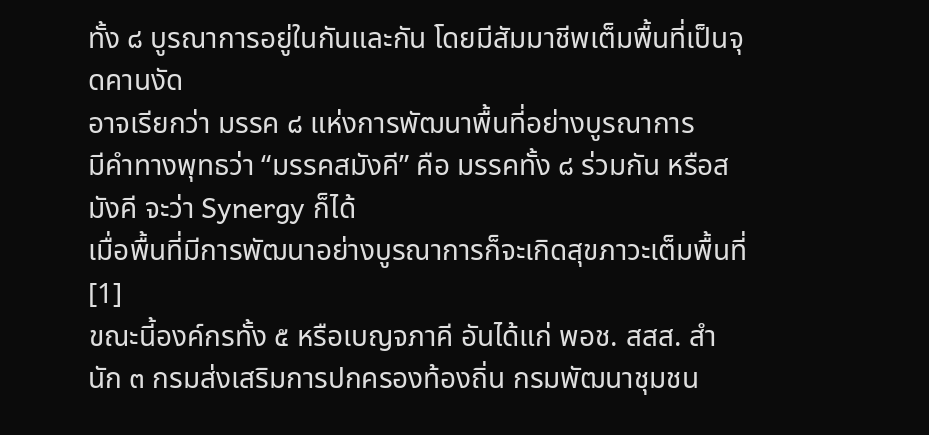ทั้ง ๘ บูรณาการอยู่ในกันและกัน โดยมีสัมมาชีพเต็มพื้นที่เป็นจุดคานงัด
อาจเรียกว่า มรรค ๘ แห่งการพัฒนาพื้นที่อย่างบูรณาการ
มีคำทางพุทธว่า “มรรคสมังคี” คือ มรรคทั้ง ๘ ร่วมกัน หรือสมังคี จะว่า Synergy ก็ได้
เมื่อพื้นที่มีการพัฒนาอย่างบูรณาการก็จะเกิดสุขภาวะเต็มพื้นที่[1]
ขณะนี้องค์กรทั้ง ๕ หรือเบญจภาคี อันได้แก่ พอช. สสส. สำนัก ๓ กรมส่งเสริมการปกครองท้องถิ่น กรมพัฒนาชุมชน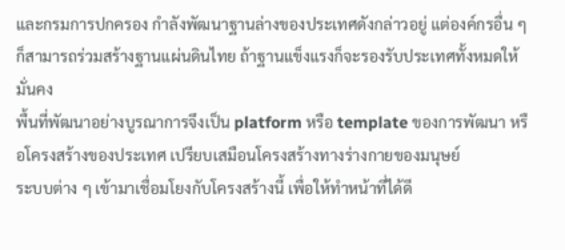และกรมการปกครอง กำลังพัฒนาฐานล่างของประเทศดังกล่าวอยู่ แต่องค์กรอื่น ๆ ก็สามารถร่วมสร้างฐานแผ่นดินไทย ถ้าฐานแข็งแรงก็จะรองรับประเทศทั้งหมดให้มั่นคง
พื้นที่พัฒนาอย่างบูรณาการจึงเป็น platform หรือ template ของการพัฒนา หรือโครงสร้างของประเทศ เปรียบเสมือนโครงสร้างทางร่างกายของมนุษย์
ระบบต่าง ๆ เข้ามาเชื่อมโยงกับโครงสร้างนี้ เพื่อให้ทำหน้าที่ได้ดี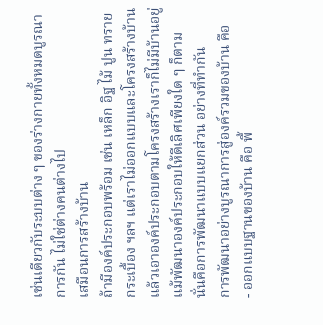เช่นเดียวกับระบบต่าง ๆ ของร่างกายทั้งหมดบูรณาการกัน ไม่ใช่ต่างคนต่างไป
เสมือนการสร้างบ้าน
ถ้ามีองค์ประกอบพร้อม เช่น เหล็ก อิฐ ไม้ ปูน ทราย กระเบื้อง ฯลฯ แต่เราไม่ออกแบบและโครงสร้างบ้านแล้วเอาองค์ประกอบตามโครงสร้างเราก็ไม่มีบ้านอยู่ แม้พัฒนาองค์ประกอบให้ดีเลิศเพียงใด ๆ ก็ตาม
นั่นคือการพัฒนาแบบแยกส่วน อย่างที่ทำกัน
การพัฒนาอย่างบูรณาการสู่องค์รวมของบ้าน คือ
- ออกแบบฐานของบ้าน คือ พื้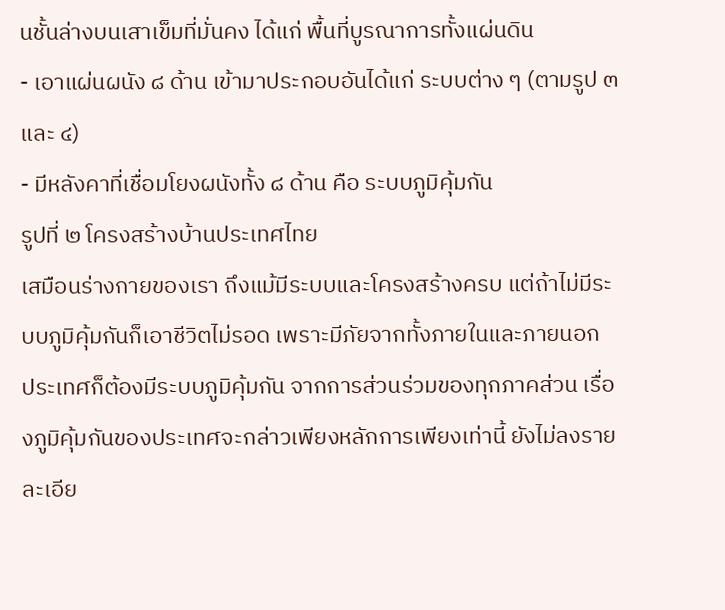นชั้นล่างบนเสาเข็มที่มั่นคง ได้แก่ พื้นที่บูรณาการทั้งแผ่นดิน
- เอาแผ่นผนัง ๘ ด้าน เข้ามาประกอบอันได้แก่ ระบบต่าง ๆ (ตามรูป ๓ และ ๔)
- มีหลังคาที่เชื่อมโยงผนังทั้ง ๘ ด้าน คือ ระบบภูมิคุ้มกัน
รูปที่ ๒ โครงสร้างบ้านประเทศไทย
เสมือนร่างกายของเรา ถึงแม้มีระบบและโครงสร้างครบ แต่ถ้าไม่มีระบบภูมิคุ้มกันก็เอาชีวิตไม่รอด เพราะมีภัยจากทั้งภายในและภายนอก
ประเทศก็ต้องมีระบบภูมิคุ้มกัน จากการส่วนร่วมของทุกภาคส่วน เรื่องภูมิคุ้มกันของประเทศจะกล่าวเพียงหลักการเพียงเท่านี้ ยังไม่ลงรายละเอีย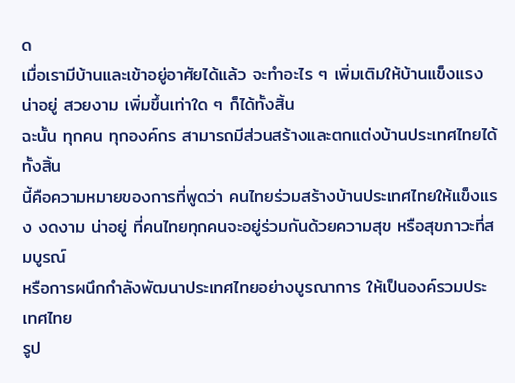ด
เมื่อเรามีบ้านและเข้าอยู่อาศัยได้แล้ว จะทำอะไร ๆ เพิ่มเติมให้บ้านแข็งแรง น่าอยู่ สวยงาม เพิ่มขึ้นเท่าใด ๆ ก็ได้ทั้งสิ้น
ฉะนั้น ทุกคน ทุกองค์กร สามารถมีส่วนสร้างและตกแต่งบ้านประเทศไทยได้ทั้งสิ้น
นี้คือความหมายของการที่พูดว่า คนไทยร่วมสร้างบ้านประเทศไทยให้แข็งแรง งดงาม น่าอยู่ ที่คนไทยทุกคนจะอยู่ร่วมกันด้วยความสุข หรือสุขภาวะที่สมบูรณ์
หรือการผนึกกำลังพัฒนาประเทศไทยอย่างบูรณาการ ให้เป็นองค์รวมประเทศไทย
รูป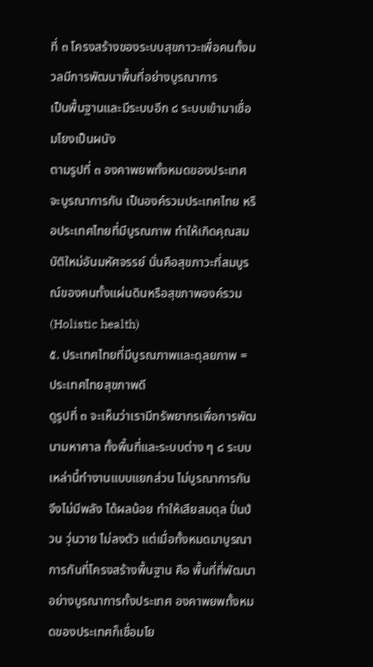ที่ ๓ โครงสร้างของระบบสุขภาวะเพื่อคนทั้งมวลมีการพัฒนาพื้นที่อย่างบูรณาการ
เป็นพื้นฐานและมีระบบอีก ๘ ระบบเข้ามาเชื่อมโยงเป็นผนัง
ตามรูปที่ ๓ องคาพยพทั้งหมดของประเทศจะบูรณาการกัน เป็นองค์รวมประเทศไทย หรือประเทศไทยที่มีบูรณภาพ ทำให้เกิดคุณสมบัติใหม่อันมหัศจรรย์ นั่นคือสุขภาวะที่สมบูรณ์ของคนทั้งแผ่นดินหรือสุขภาพองค์รวม (Holistic health)
๕. ประเทศไทยที่มีบูรณภาพและดุลยภาพ = ประเทศไทยสุขภาพดี
ดูรูปที่ ๓ จะเห็นว่าเรามีทรัพยากรเพื่อการพัฒนามหาศาล ทั้งพื้นที่และระบบต่าง ๆ ๘ ระบบเหล่านี้ทำงานแบบแยกส่วน ไม่บูรณาการกัน จึงไม่มีพลัง ได้ผลน้อย ทำให้เสียสมดุล ปั่นป่วน วุ่นวาย ไม่ลงตัว แต่เมื่อทั้งหมดมาบูรณาการกันที่โครงสร้างพื้นฐาน คือ พื้นที่ที่พัฒนาอย่างบูรณาการทั้งประเทศ องคาพยพทั้งหมดของประเทศก็เชื่อมโย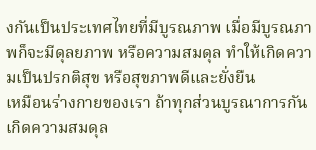งกันเป็นประเทศไทยที่มีบูรณภาพ เมื่อมีบูรณภาพก็จะมีดุลยภาพ หรือความสมดุล ทำให้เกิดความเป็นปรกติสุข หรือสุขภาพดีและยั่งยืน
เหมือนร่างกายของเรา ถ้าทุกส่วนบูรณาการกันเกิดความสมดุล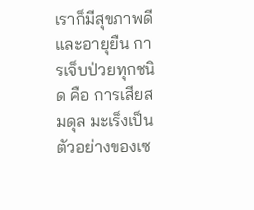เราก็มีสุขภาพดีและอายุยืน การเจ็บป่วยทุกชนิด คือ การเสียสมดุล มะเร็งเป็นตัวอย่างของเซ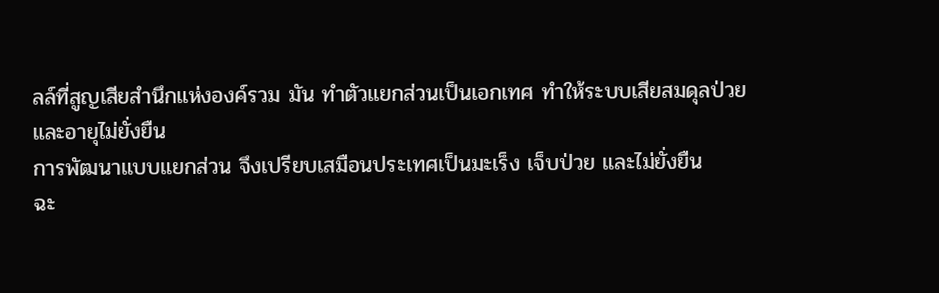ลล์ที่สูญเสียสำนึกแห่งองค์รวม มัน ทำตัวแยกส่วนเป็นเอกเทศ ทำให้ระบบเสียสมดุลป่วยและอายุไม่ยั่งยืน
การพัฒนาแบบแยกส่วน จึงเปรียบเสมือนประเทศเป็นมะเร็ง เจ็บป่วย และไม่ยั่งยืน
ฉะ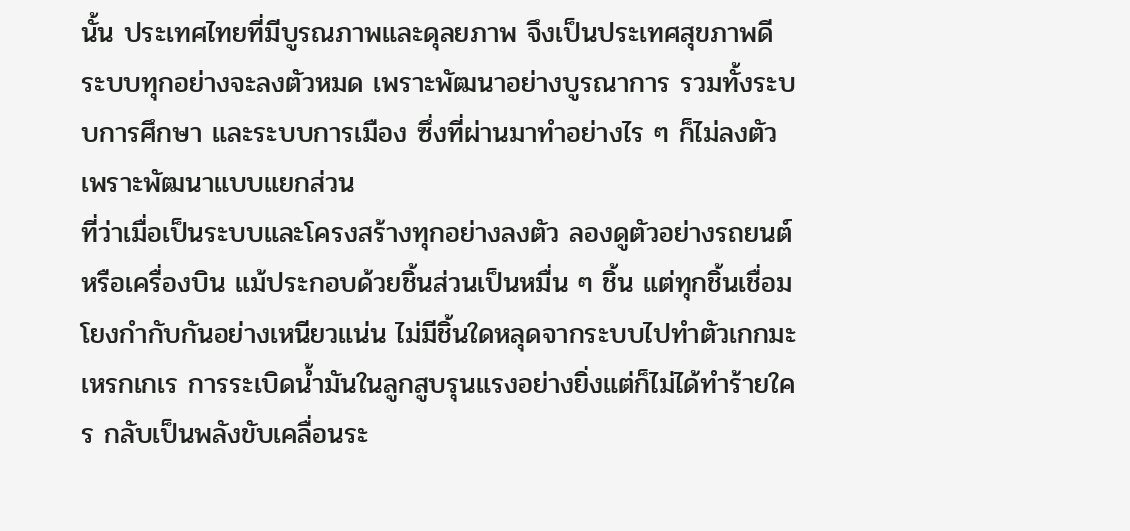นั้น ประเทศไทยที่มีบูรณภาพและดุลยภาพ จึงเป็นประเทศสุขภาพดี
ระบบทุกอย่างจะลงตัวหมด เพราะพัฒนาอย่างบูรณาการ รวมทั้งระบบการศึกษา และระบบการเมือง ซึ่งที่ผ่านมาทำอย่างไร ๆ ก็ไม่ลงตัว เพราะพัฒนาแบบแยกส่วน
ที่ว่าเมื่อเป็นระบบและโครงสร้างทุกอย่างลงตัว ลองดูตัวอย่างรถยนต์ หรือเครื่องบิน แม้ประกอบด้วยชิ้นส่วนเป็นหมื่น ๆ ชิ้น แต่ทุกชิ้นเชื่อมโยงกำกับกันอย่างเหนียวแน่น ไม่มีชิ้นใดหลุดจากระบบไปทำตัวเกกมะเหรกเกเร การระเบิดน้ำมันในลูกสูบรุนแรงอย่างยิ่งแต่ก็ไม่ได้ทำร้ายใคร กลับเป็นพลังขับเคลื่อนระ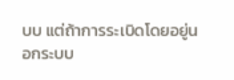บบ แต่ถ้าการระเบิดโดยอยู่นอกระบบ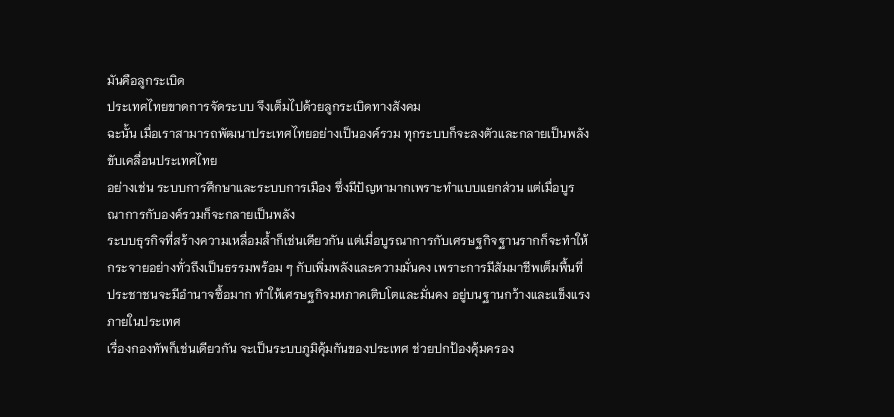มันคือลูกระเบิด
ประเทศไทยขาดการจัดระบบ จึงเต็มไปด้วยลูกระเบิดทางสังคม
ฉะนั้น เมื่อเราสามารถพัฒนาประเทศไทยอย่างเป็นองค์รวม ทุกระบบก็จะลงตัวและกลายเป็นพลังขับเคลื่อนประเทศไทย
อย่างเช่น ระบบการศึกษาและระบบการเมือง ซึ่งมีปัญหามากเพราะทำแบบแยกส่วน แต่เมื่อบูรณาการกับองค์รวมก็จะกลายเป็นพลัง
ระบบธุรกิจที่สร้างความเหลื่อมล้ำก็เช่นเดียวกัน แต่เมื่อบูรณาการกับเศรษฐกิจฐานรากก็จะทำให้กระจายอย่างทั่วถึงเป็นธรรมพร้อม ๆ กับเพิ่มพลังและความมั่นคง เพราะการมีสัมมาชีพเต็มพื้นที่ ประชาชนจะมีอำนาจซื้อมาก ทำให้เศรษฐกิจมหภาคเติบโตและมั่นคง อยู่บนฐานกว้างและแข็งแรงภายในประเทศ
เรื่องกองทัพก็เช่นเดียวกัน จะเป็นระบบภูมิคุ้มกันของประเทศ ช่วยปกป้องคุ้มครอง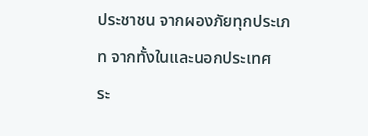ประชาชน จากผองภัยทุกประเภท จากทั้งในและนอกประเทศ
ระ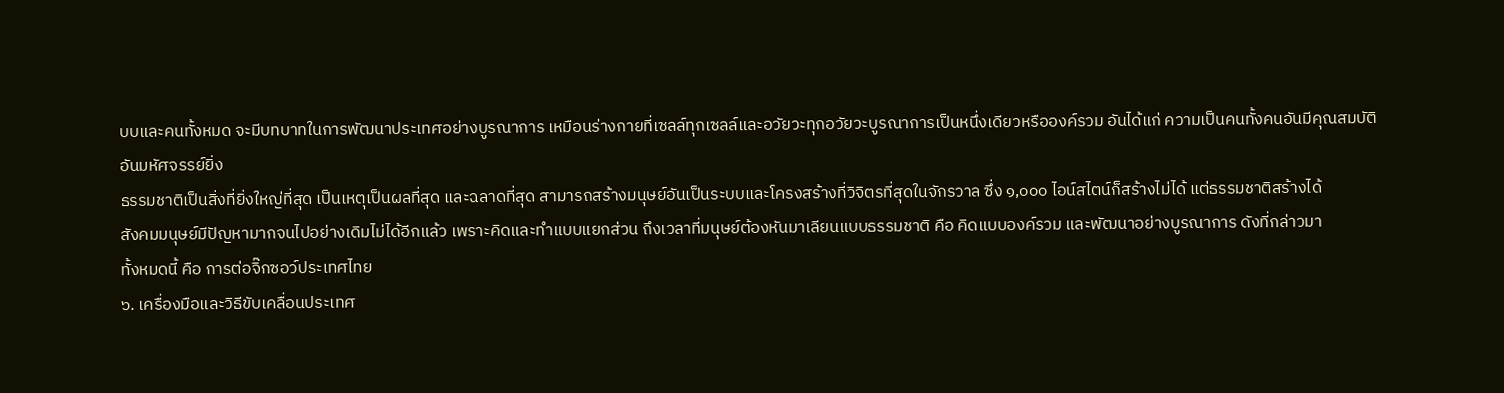บบและคนทั้งหมด จะมีบทบาทในการพัฒนาประเทศอย่างบูรณาการ เหมือนร่างกายที่เซลล์ทุกเซลล์และอวัยวะทุกอวัยวะบูรณาการเป็นหนึ่งเดียวหรือองค์รวม อันได้แก่ ความเป็นคนทั้งคนอันมีคุณสมบัติอันมหัศจรรย์ยิ่ง
ธรรมชาติเป็นสิ่งที่ยิ่งใหญ่ที่สุด เป็นเหตุเป็นผลที่สุด และฉลาดที่สุด สามารถสร้างมนุษย์อันเป็นระบบและโครงสร้างที่วิจิตรที่สุดในจักรวาล ซึ่ง ๑,๐๐๐ ไอน์สไตน์ก็สร้างไม่ได้ แต่ธรรมชาติสร้างได้
สังคมมนุษย์มีปัญหามากจนไปอย่างเดิมไม่ได้อีกแล้ว เพราะคิดและทำแบบแยกส่วน ถึงเวลาที่มนุษย์ต้องหันมาเลียนแบบธรรมชาติ คือ คิดแบบองค์รวม และพัฒนาอย่างบูรณาการ ดังที่กล่าวมา
ทั้งหมดนี้ คือ การต่อจิ๊กซอว์ประเทศไทย
๖. เครื่องมือและวิธีขับเคลื่อนประเทศ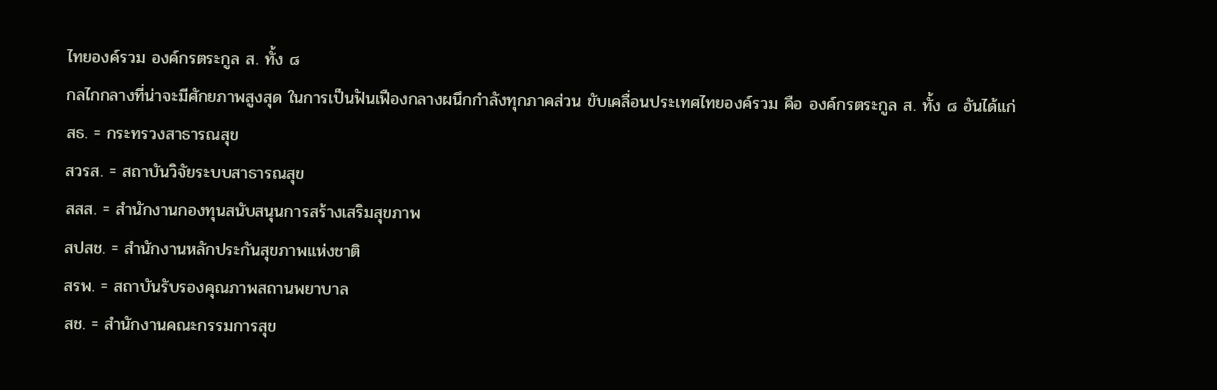ไทยองค์รวม องค์กรตระกูล ส. ทั้ง ๘
กลไกกลางที่น่าจะมีศักยภาพสูงสุด ในการเป็นฟันเฟืองกลางผนึกกำลังทุกภาคส่วน ขับเคลื่อนประเทศไทยองค์รวม คือ องค์กรตระกูล ส. ทั้ง ๘ อันได้แก่
สธ. = กระทรวงสาธารณสุข
สวรส. = สถาบันวิจัยระบบสาธารณสุข
สสส. = สำนักงานกองทุนสนับสนุนการสร้างเสริมสุขภาพ
สปสช. = สำนักงานหลักประกันสุขภาพแห่งชาติ
สรพ. = สถาบันรับรองคุณภาพสถานพยาบาล
สช. = สำนักงานคณะกรรมการสุข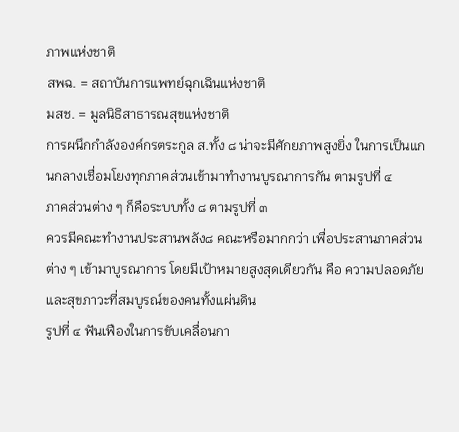ภาพแห่งชาติ
สพฉ. = สถาบันการแพทย์ฉุกเฉินแห่งชาติ
มสช. = มูลนิธิสาธารณสุขแห่งชาติ
การผนึกกำลังองค์กรตระกูล ส.ทั้ง ๘ น่าจะมีศักยภาพสูงยิ่ง ในการเป็นแกนกลางเชื่อมโยงทุกภาคส่วนเข้ามาทำงานบูรณาการกัน ตามรูปที่ ๔
ภาคส่วนต่าง ๆ ก็คือระบบทั้ง ๘ ตามรูปที่ ๓
ควรมีคณะทำงานประสานพลัง๘ คณะหรือมากกว่า เพื่อประสานภาคส่วนต่าง ๆ เข้ามาบูรณาการ โดยมีเป้าหมายสูงสุดเดียวกัน คือ ความปลอดภัยและสุขภาวะที่สมบูรณ์ของคนทั้งแผ่นดิน
รูปที่ ๔ ฟันเฟืองในการขับเคลื่อนกา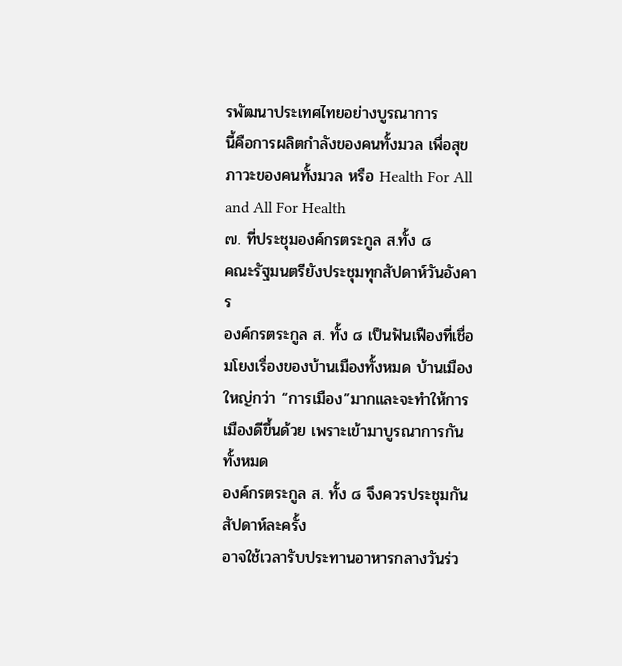รพัฒนาประเทศไทยอย่างบูรณาการ
นี้คือการผลิตกำลังของคนทั้งมวล เพื่อสุขภาวะของคนทั้งมวล หรือ Health For All and All For Health
๗. ที่ประชุมองค์กรตระกูล ส.ทั้ง ๘
คณะรัฐมนตรียังประชุมทุกสัปดาห์วันอังคาร
องค์กรตระกูล ส. ทั้ง ๘ เป็นฟันเฟืองที่เชื่อมโยงเรื่องของบ้านเมืองทั้งหมด บ้านเมืองใหญ่กว่า “การเมือง”มากและจะทำให้การเมืองดีขึ้นด้วย เพราะเข้ามาบูรณาการกันทั้งหมด
องค์กรตระกูล ส. ทั้ง ๘ จึงควรประชุมกันสัปดาห์ละครั้ง
อาจใช้เวลารับประทานอาหารกลางวันร่ว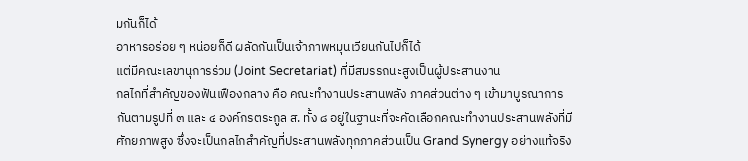มกันก็ได้
อาหารอร่อย ๆ หน่อยก็ดี ผลัดกันเป็นเจ้าภาพหมุนเวียนกันไปก็ได้
แต่มีคณะเลขานุการร่วม (Joint Secretariat) ที่มีสมรรถนะสูงเป็นผู้ประสานงาน
กลไกที่สำคัญของฟันเฟืองกลาง คือ คณะทำงานประสานพลัง ภาคส่วนต่าง ๆ เข้ามาบูรณาการกันตามรูปที่ ๓ และ ๔ องค์กรตระกูล ส. ทั้ง ๘ อยู่ในฐานะที่จะคัดเลือกคณะทำงานประสานพลังที่มีศักยภาพสูง ซึ่งจะเป็นกลไกสำคัญที่ประสานพลังทุกภาคส่วนเป็น Grand Synergy อย่างแท้จริง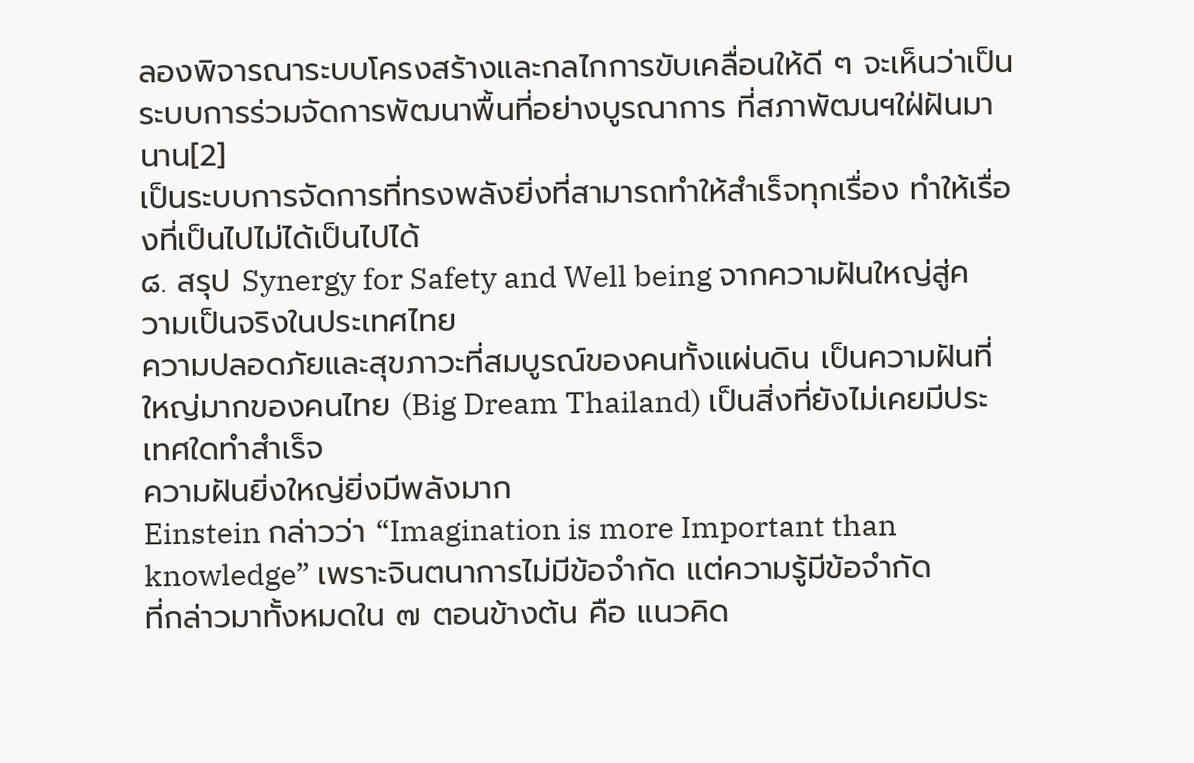ลองพิจารณาระบบโครงสร้างและกลไกการขับเคลื่อนให้ดี ๆ จะเห็นว่าเป็นระบบการร่วมจัดการพัฒนาพื้นที่อย่างบูรณาการ ที่สภาพัฒนฯใฝ่ฝันมานาน[2]
เป็นระบบการจัดการที่ทรงพลังยิ่งที่สามารถทำให้สำเร็จทุกเรื่อง ทำให้เรื่องที่เป็นไปไม่ได้เป็นไปได้
๘. สรุป Synergy for Safety and Well being จากความฝันใหญ่สู่ความเป็นจริงในประเทศไทย
ความปลอดภัยและสุขภาวะที่สมบูรณ์ของคนทั้งแผ่นดิน เป็นความฝันที่ใหญ่มากของคนไทย (Big Dream Thailand) เป็นสิ่งที่ยังไม่เคยมีประเทศใดทำสำเร็จ
ความฝันยิ่งใหญ่ยิ่งมีพลังมาก
Einstein กล่าวว่า “Imagination is more Important than knowledge” เพราะจินตนาการไม่มีข้อจำกัด แต่ความรู้มีข้อจำกัด
ที่กล่าวมาทั้งหมดใน ๗ ตอนข้างต้น คือ แนวคิด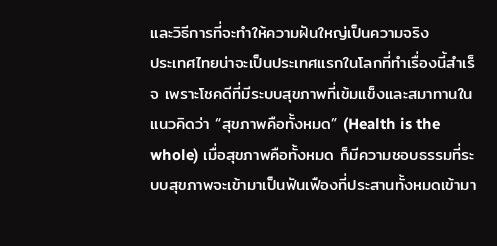และวิธีการที่จะทำให้ความฝันใหญ่เป็นความจริง
ประเทศไทยน่าจะเป็นประเทศแรกในโลกที่ทำเรื่องนี้สำเร็จ เพราะโชคดีที่มีระบบสุขภาพที่เข้มแข็งและสมาทานในแนวคิดว่า “สุขภาพคือทั้งหมด” (Health is the whole) เมื่อสุขภาพคือทั้งหมด ก็มีความชอบธรรมที่ระบบสุขภาพจะเข้ามาเป็นฟันเฟืองที่ประสานทั้งหมดเข้ามา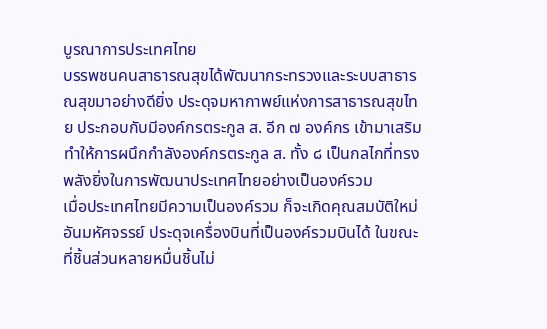บูรณาการประเทศไทย
บรรพชนคนสาธารณสุขได้พัฒนากระทรวงและระบบสาธารณสุขมาอย่างดียิ่ง ประดุจมหากาพย์แห่งการสาธารณสุขไทย ประกอบกับมีองค์กรตระกูล ส. อีก ๗ องค์กร เข้ามาเสริมทำให้การผนึกกำลังองค์กรตระกูล ส. ทั้ง ๘ เป็นกลไกที่ทรงพลังยิ่งในการพัฒนาประเทศไทยอย่างเป็นองค์รวม
เมื่อประเทศไทยมีความเป็นองค์รวม ก็จะเกิดคุณสมบัติใหม่อันมหัศจรรย์ ประดุจเครื่องบินที่เป็นองค์รวมบินได้ ในขณะที่ชิ้นส่วนหลายหมื่นชิ้นไม่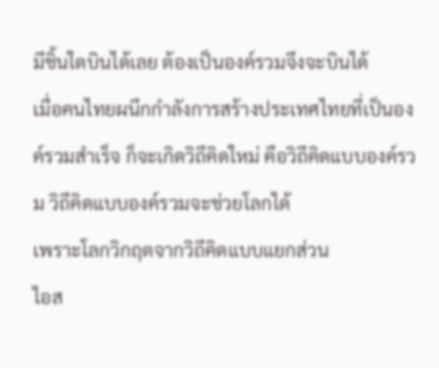มีชิ้นใดบินได้เลย ต้องเป็นองค์รวมจึงจะบินได้
เมื่อคนไทยผนึกกำลังการสร้างประเทศไทยที่เป็นองค์รวมสำเร็จ ก็จะเกิดวิถีคิดใหม่ คือวิถีคิดแบบองค์รวม วิถีคิดแบบองค์รวมจะช่วยโลกได้
เพราะโลกวิกฤตจากวิถีคิดแบบแยกส่วน
ไอส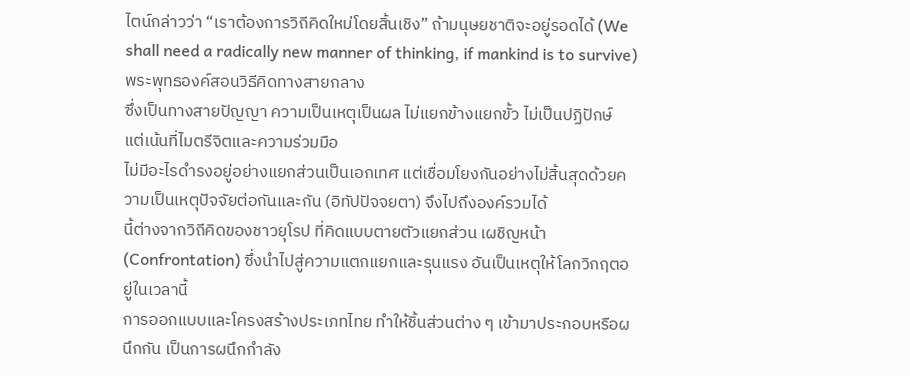ไตน์กล่าวว่า “เราต้องการวิถีคิดใหม่โดยสิ้นเชิง” ถ้ามนุษยชาติจะอยู่รอดได้ (We shall need a radically new manner of thinking, if mankind is to survive)
พระพุทธองค์สอนวิธีคิดทางสายกลาง
ซึ่งเป็นทางสายปัญญา ความเป็นเหตุเป็นผล ไม่แยกข้างแยกขั้ว ไม่เป็นปฏิปักษ์
แต่เน้นที่ไมตรีจิตและความร่วมมือ
ไม่มีอะไรดำรงอยู่อย่างแยกส่วนเป็นเอกเทศ แต่เชื่อมโยงกันอย่างไม่สิ้นสุดด้วยความเป็นเหตุปัจจัยต่อกันและกัน (อิทัปปัจจยตา) จึงไปถึงองค์รวมได้
นี้ต่างจากวิถีคิดของชาวยุโรป ที่คิดแบบตายตัวแยกส่วน เผชิญหน้า (Confrontation) ซึ่งนำไปสู่ความแตกแยกและรุนแรง อันเป็นเหตุให้โลกวิกฤตอยู่ในเวลานี้
การออกแบบและโครงสร้างประเภทไทย ทำให้ชิ้นส่วนต่าง ๆ เข้ามาประกอบหรือผนึกกัน เป็นการผนึกกำลัง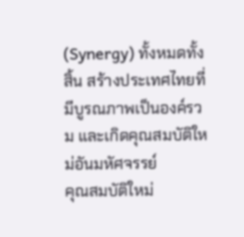(Synergy) ทั้งหมดทั้งสิ้น สร้างประเทศไทยที่มีบูรณภาพเป็นองค์รวม และเกิดคุณสมบัติใหม่อันมหัศจรรย์
คุณสมบัติใหม่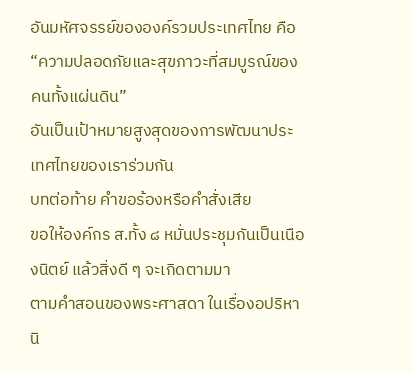อันมหัศจรรย์ขององค์รวมประเทศไทย คือ
“ความปลอดภัยและสุขภาวะที่สมบูรณ์ของคนทั้งแผ่นดิน”
อันเป็นเป้าหมายสูงสุดของการพัฒนาประเทศไทยของเราร่วมกัน
บทต่อท้าย คำขอร้องหรือคำสั่งเสีย
ขอให้องค์กร ส.ทั้ง ๘ หมั่นประชุมกันเป็นเนืองนิตย์ แล้วสิ่งดี ๆ จะเกิดตามมา
ตามคำสอนของพระศาสดา ในเรื่องอปริหานิ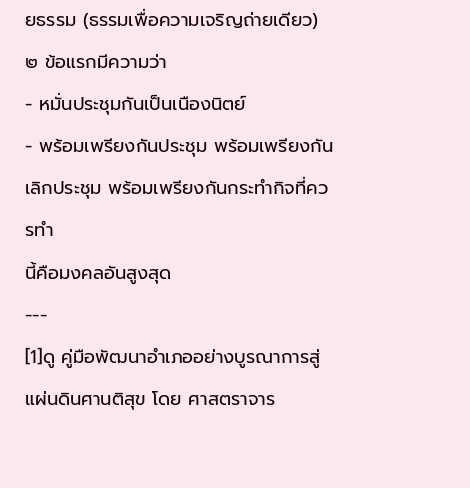ยธรรม (ธรรมเพื่อความเจริญถ่ายเดียว) ๒ ข้อแรกมีความว่า
- หมั่นประชุมกันเป็นเนืองนิตย์
- พร้อมเพรียงกันประชุม พร้อมเพรียงกันเลิกประชุม พร้อมเพรียงกันกระทำกิจที่ควรทำ
นี้คือมงคลอันสูงสุด
---
[1]ดู คู่มือพัฒนาอำเภออย่างบูรณาการสู่แผ่นดินศานติสุข โดย ศาสตราจาร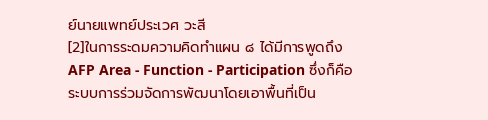ย์นายแพทย์ประเวศ วะสี
[2]ในการระดมความคิดทำแผน ๘ ได้มีการพูดถึง AFP Area - Function - Participation ซึ่งก็คือ
ระบบการร่วมจัดการพัฒนาโดยเอาพื้นที่เป็น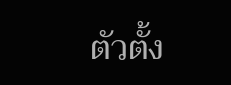ตัวตั้ง